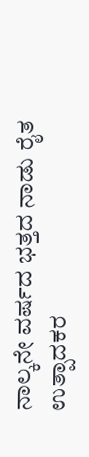ನಾಲ್ಕನೇ ವರ್ಷದ ಭತ್ತದ ನಾಡು ರೈತ ಉತ್ಪಾದಕರ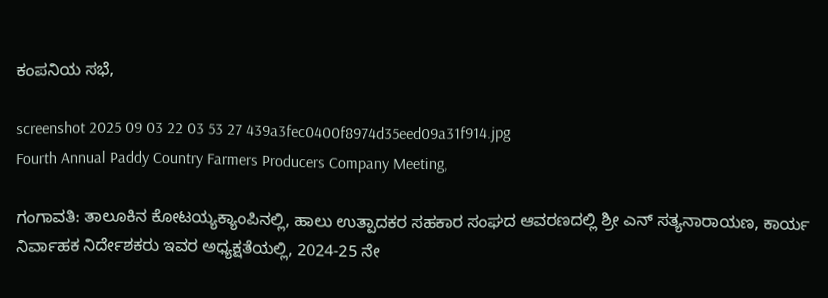ಕಂಪನಿಯ ಸಭೆ,

screenshot 2025 09 03 22 03 53 27 439a3fec0400f8974d35eed09a31f914.jpg
Fourth Annual Paddy Country Farmers Producers Company Meeting,

ಗಂಗಾವತಿ: ತಾಲೂಕಿನ ಕೋಟಯ್ಯಕ್ಯಾಂಪಿನಲ್ಲಿ, ಹಾಲು ಉತ್ಪಾದಕರ ಸಹಕಾರ ಸಂಘದ ಆವರಣದಲ್ಲಿ ಶ್ರೀ ಎನ್ ಸತ್ಯನಾರಾಯಣ, ಕಾರ್ಯ ನಿರ್ವಾಹಕ ನಿರ್ದೇಶಕರು ಇವರ ಅಧ್ಯಕ್ಷತೆಯಲ್ಲಿ, 2024-25 ನೇ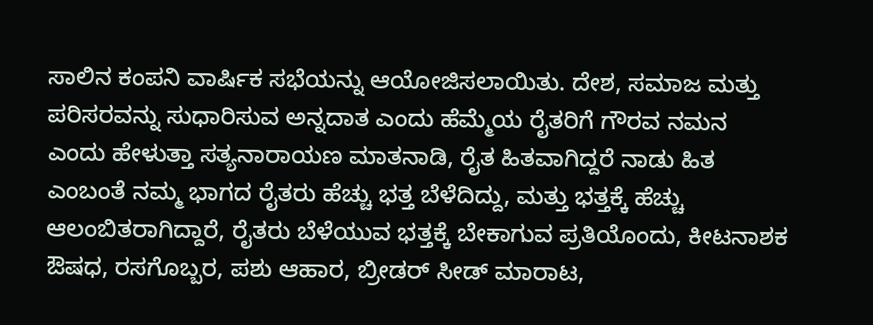ಸಾಲಿನ ಕಂಪನಿ ವಾರ್ಷಿಕ ಸಭೆಯನ್ನು ಆಯೋಜಿಸಲಾಯಿತು. ದೇಶ, ಸಮಾಜ ಮತ್ತು ಪರಿಸರವನ್ನು ಸುಧಾರಿಸುವ ಅನ್ನದಾತ ಎಂದು ಹೆಮ್ಮೆಯ ರೈತರಿಗೆ ಗೌರವ ನಮನ ಎಂದು ಹೇಳುತ್ತಾ ಸತ್ಯನಾರಾಯಣ ಮಾತನಾಡಿ, ರೈತ ಹಿತವಾಗಿದ್ದರೆ ನಾಡು ಹಿತ ಎಂಬಂತೆ ನಮ್ಮ ಭಾಗದ ರೈತರು ಹೆಚ್ಚು ಭತ್ತ ಬೆಳೆದಿದ್ದು, ಮತ್ತು ಭತ್ತಕ್ಕೆ ಹೆಚ್ಚು ಆಲಂಬಿತರಾಗಿದ್ದಾರೆ, ರೈತರು ಬೆಳೆಯುವ ಭತ್ತಕ್ಕೆ ಬೇಕಾಗುವ ಪ್ರತಿಯೊಂದು, ಕೀಟನಾಶಕ ಔಷಧ, ರಸಗೊಬ್ಬರ, ಪಶು ಆಹಾರ, ಬ್ರೀಡರ್ ಸೀಡ್ ಮಾರಾಟ,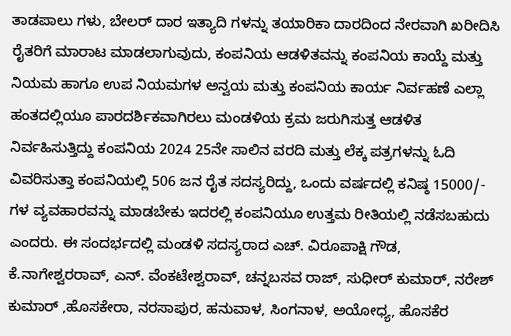ತಾಡಪಾಲು ಗಳು, ಬೇಲರ್ ದಾರ ಇತ್ಯಾದಿ ಗಳನ್ನು ತಯಾರಿಕಾ ದಾರದಿಂದ ನೇರವಾಗಿ ಖರೀದಿಸಿ ರೈತರಿಗೆ ಮಾರಾಟ ಮಾಡಲಾಗುವುದು, ಕಂಪನಿಯ ಆಡಳಿತವನ್ನು ಕಂಪನಿಯ ಕಾಯ್ದೆ ಮತ್ತು ನಿಯಮ ಹಾಗೂ ಉಪ ನಿಯಮಗಳ ಅನ್ವಯ ಮತ್ತು ಕಂಪನಿಯ ಕಾರ್ಯ ನಿರ್ವಹಣೆ ಎಲ್ಲಾ ಹಂತದಲ್ಲಿಯೂ ಪಾರದರ್ಶಿಕವಾಗಿರಲು ಮಂಡಳಿಯ ಕ್ರಮ ಜರುಗಿಸುತ್ತ ಆಡಳಿತ ನಿರ್ವಹಿಸುತ್ತಿದ್ದು ಕಂಪನಿಯ 2024 25ನೇ ಸಾಲಿನ ವರದಿ ಮತ್ತು ಲೆಕ್ಕ ಪತ್ರಗಳನ್ನು ಓದಿ ವಿವರಿಸುತ್ತಾ ಕಂಪನಿಯಲ್ಲಿ 506 ಜನ ರೈತ ಸದಸ್ಯರಿದ್ದು, ಒಂದು ವರ್ಷದಲ್ಲಿ ಕನಿಷ್ಠ 15000/- ಗಳ ವ್ಯವಹಾರವನ್ನು ಮಾಡಬೇಕು ಇದರಲ್ಲಿ ಕಂಪನಿಯೂ ಉತ್ತಮ ರೀತಿಯಲ್ಲಿ ನಡೆಸಬಹುದು ಎಂದರು. ಈ ಸಂದರ್ಭದಲ್ಲಿ ಮಂಡಳಿ ಸದಸ್ಯರಾದ ಎಚ್. ವಿರೂಪಾಕ್ಷಿ ಗೌಡ,
ಕೆ.ನಾಗೇಶ್ವರರಾವ್, ಎನ್. ವೆಂಕಟೇಶ್ವರಾವ್, ಚನ್ನಬಸವ ರಾಜ್, ಸುಧೀರ್ ಕುಮಾರ್, ನರೇಶ್ ಕುಮಾರ್ ,ಹೊಸಕೇರಾ, ನರಸಾಪುರ, ಹನುವಾಳ, ಸಿಂಗನಾಳ, ಅಯೋಧ್ಯ, ಹೊಸಕೆರ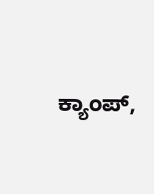ಕ್ಯಾಂಪ್,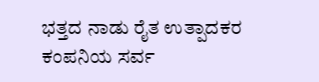ಭತ್ತದ ನಾಡು ರೈತ ಉತ್ಪಾದಕರ ಕಂಪನಿಯ ಸರ್ವ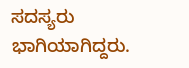ಸದಸ್ಯರು ಭಾಗಿಯಾಗಿದ್ದರು.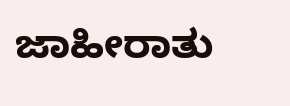ಜಾಹೀರಾತು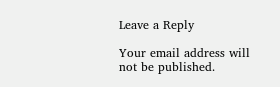Leave a Reply

Your email address will not be published.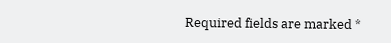Required fields are marked *